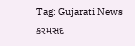Tag: Gujarati News
કરમસદ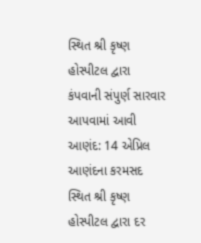સ્થિત શ્રી કૃષ્ણ હોસ્પીટલ દ્વારા કંપવાની સંપુર્ણ સારવાર આપવામાં આવી
આણંદ: 14 એપ્રિલ
આણંદના કરમસદ સ્થિત શ્રી કૃષ્ણ હોસ્પીટલ દ્વારા દર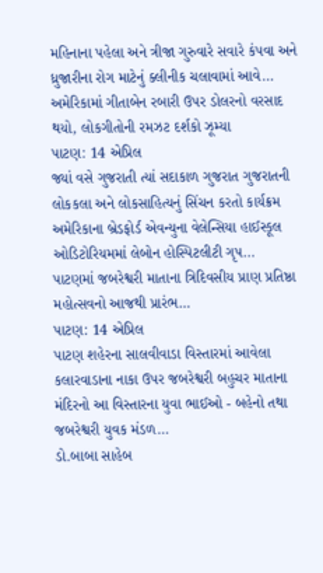મહિનાના પહેલા અને ત્રીજા ગુરુવારે સવારે કંપવા અને ધ્રુજારીના રોગ માટેનું ક્લીનીક ચલાવામાં આવે...
અમેરિકામાં ગીતાબેન રબારી ઉપર ડોલરનો વરસાદ થયો, લોકગીતોની રમઝટ દર્શકો ઝૂમ્યા
પાટણ: 14 એપ્રિલ
જ્યાં વસે ગુજરાતી ત્યાં સદાકાળ ગુજરાત ગુજરાતની લોકકલા અને લોકસાહિત્યનું સિંચન કરતો કાર્યક્રમ અમેરિકાના બ્રેડફોર્ડ એવન્યુના વેલેન્સિયા હાઈસ્કૂલ ઓડિટોરિયમમાં લેબોન હોસ્પિટલીટી ગૃપ...
પાટણમાં જબરેશ્વરી માતાના ત્રિદિવસીય પ્રાણ પ્રતિષ્ઠા મહોત્સવનો આજથી પ્રારંભ…
પાટણ: 14 એપ્રિલ
પાટણ શહેરના સાલવીવાડા વિસ્તારમાં આવેલા કલારવાડાના નાકા ઉપર જબરેશ્વરી બહુચર માતાના મંદિરનો આ વિસ્તારના યુવા ભાઈઓ - બહેનો તથા જબરેશ્વરી યુવક મંડળ...
ડો.બાબા સાહેબ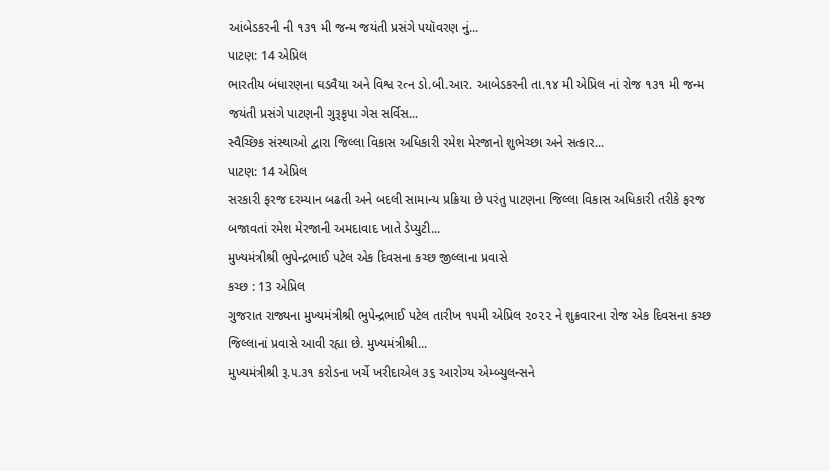આંબેડકરની ની ૧૩૧ મી જન્મ જયંતી પ્રસંગે પયૉવરણ નું...
પાટણ: 14 એપ્રિલ
ભારતીય બંધારણના ઘડવૈયા અને વિશ્વ રત્ન ડો.બી.આર. આબેડકરની તા.૧૪ મી એપ્રિલ નાં રોજ ૧૩૧ મી જન્મ જયંતી પ્રસંગે પાટણની ગુરૂકૃપા ગેસ સર્વિસ...
સ્વૈચ્છિક સંસ્થાઓ દ્વારા જિલ્લા વિકાસ અધિકારી રમેશ મેરજાનો શુભેચ્છા અને સત્કાર...
પાટણ: 14 એપ્રિલ
સરકારી ફરજ દરમ્યાન બઢતી અને બદલી સામાન્ય પ્રક્રિયા છે પરંતુ પાટણના જિલ્લા વિકાસ અધિકારી તરીકે ફરજ બજાવતાં રમેશ મેરજાની અમદાવાદ ખાતે ડેપ્યુટી...
મુખ્યમંત્રીશ્રી ભુપેન્દ્રભાઈ પટેલ એક દિવસના કચ્છ જીલ્લાના પ્રવાસે
કચ્છ : 13 એપ્રિલ
ગુજરાત રાજ્યના મુખ્યમંત્રીશ્રી ભુપેન્દ્રભાઈ પટેલ તારીખ ૧૫મી એપ્રિલ ૨૦૨૨ ને શુક્રવારના રોજ એક દિવસના કચ્છ જિલ્લાનાં પ્રવાસે આવી રહ્યા છે. મુખ્યમંત્રીશ્રી...
મુખ્યમંત્રીશ્રી રૂ.૫.૩૧ કરોડના ખર્ચે ખરીદાએલ ૩૬ આરોગ્ય એમ્બ્યુલન્સને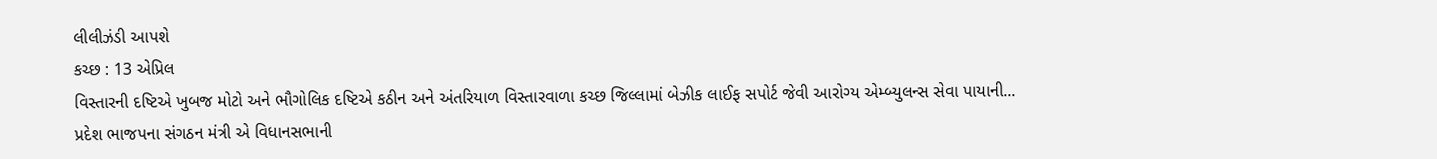લીલીઝંડી આપશે
કચ્છ : 13 એપ્રિલ
વિસ્તારની દષ્ટિએ ખુબજ મોટો અને ભૌગોલિક દષ્ટિએ કઠીન અને અંતરિયાળ વિસ્તારવાળા કચ્છ જિલ્લામાં બેઝીક લાઈફ સપોર્ટ જેવી આરોગ્ય એમ્બ્યુલન્સ સેવા પાયાની...
પ્રદેશ ભાજપના સંગઠન મંત્રી એ વિધાનસભાની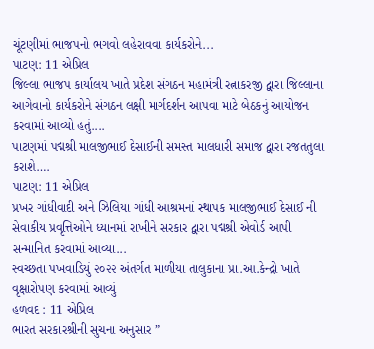ચૂંટણીમાં ભાજપનો ભગવો લહેરાવવા કાર્યકરોને...
પાટણ: 11 એપ્રિલ
જિલ્લા ભાજપ કાર્યાલય ખાતે પ્રદેશ સંગઠન મહામંત્રી રત્નાકરજી દ્વારા જિલ્લાના આગેવાનો કાર્યકરોને સંગઠન લક્ષી માર્ગદર્શન આપવા માટે બેઠકનું આયોજન કરવામાં આવ્યો હતું....
પાટણમાં પદ્મશ્રી માલજીભાઈ દેસાઈની સમસ્ત માલધારી સમાજ દ્વારા રજતતુલા કરાશે….
પાટણ: 11 એપ્રિલ
પ્રખર ગાંધીવાદી અને ઝિલિયા ગાંધી આશ્રમનાં સ્થાપક માલજીભાઈ દેસાઈ ની સેવાકીય પ્રવૃત્તિઓને ધ્યાનમાં રાખીને સરકાર દ્વારા પદ્મશ્રી એવોર્ડ આપી સન્માનિત કરવામાં આવ્યા...
સ્વચ્છતા પખવાડિયું ૨૦૨૨ અંતર્ગત માળીયા તાલુકાના પ્રા.આ.કેન્દ્રો ખાતે વૃક્ષારોપણ કરવામાં આવ્યું
હળવદ : 11 એપ્રિલ
ભારત સરકારશ્રીની સુચના અનુસાર ”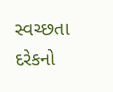સ્વચ્છતા દરેકનો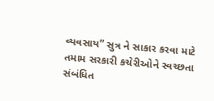વ્યવસાય” સુત્ર ને સાકાર કરવા માટે તમામ સરકારી કચેરીઓને સ્વચ્છતા સંબંધિત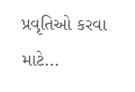પ્રવૃતિઓ કરવા માટે...